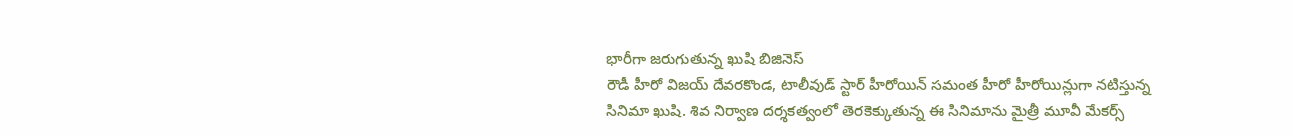భారీగా జరుగుతున్న ఖుషి బిజినెస్
రౌడీ హీరో విజయ్ దేవరకొండ, టాలీవుడ్ స్టార్ హీరోయిన్ సమంత హీరో హీరోయిన్లుగా నటిస్తున్న సినిమా ఖుషి. శివ నిర్వాణ దర్శకత్వంలో తెరకెక్కుతున్న ఈ సినిమాను మైత్రీ మూవీ మేకర్స్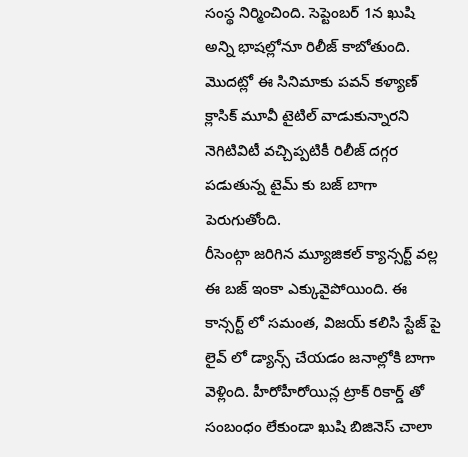సంస్థ నిర్మించింది. సెప్టెంబర్ 1న ఖుషి అన్ని భాషల్లోనూ రిలీజ్ కాబోతుంది. మొదట్లో ఈ సినిమాకు పవన్ కళ్యాణ్ క్లాసిక్ మూవీ టైటిల్ వాడుకున్నారని నెగిటివిటీ వచ్చిప్పటికీ రిలీజ్ దగ్గర పడుతున్న టైమ్ కు బజ్ బాగా పెరుగుతోంది.
రీసెంట్గా జరిగిన మ్యూజికల్ క్యాన్సర్ట్ వల్ల ఈ బజ్ ఇంకా ఎక్కువైపోయింది. ఈ కాన్సర్ట్ లో సమంత, విజయ్ కలిసి స్టేజ్ పై లైవ్ లో డ్యాన్స్ చేయడం జనాల్లోకి బాగా వెళ్లింది. హీరోహీరోయిన్ల ట్రాక్ రికార్డ్ తో సంబంధం లేకుండా ఖుషి బిజినెస్ చాలా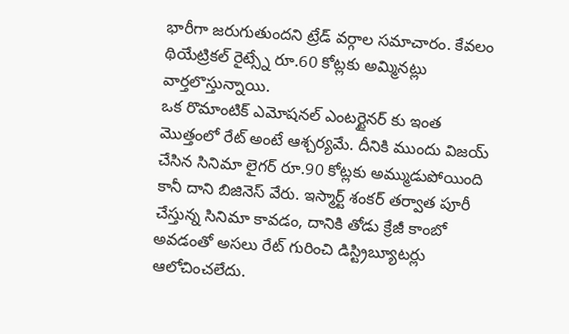భారీగా జరుగుతుందని ట్రేడ్ వర్గాల సమాచారం. కేవలం థియేట్రికల్ రైట్స్నే రూ.60 కోట్లకు అమ్మినట్లు వార్తలొస్తున్నాయి.
ఒక రొమాంటిక్ ఎమోషనల్ ఎంటర్టైనర్ కు ఇంత మొత్తంలో రేట్ అంటే ఆశ్చర్యమే. దీనికి ముందు విజయ్ చేసిన సినిమా లైగర్ రూ.90 కోట్లకు అమ్ముడుపోయింది కానీ దాని బిజినెస్ వేరు. ఇస్మార్ట్ శంకర్ తర్వాత పూరీ చేస్తున్న సినిమా కావడం, దానికి తోడు క్రేజీ కాంబో అవడంతో అసలు రేట్ గురించి డిస్ట్రిబ్యూటర్లు ఆలోచించలేదు.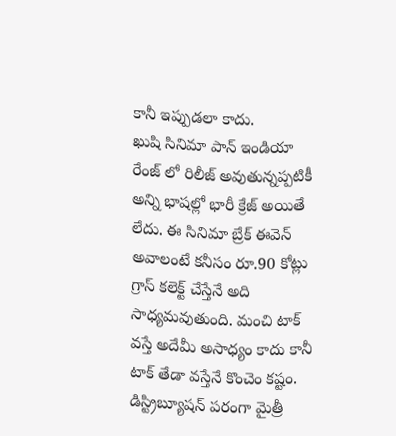కానీ ఇప్పుడలా కాదు.
ఖుషి సినిమా పాన్ ఇండియా రేంజ్ లో రిలీజ్ అవుతున్నప్పటికీ అన్ని భాషల్లో భారీ క్రేజ్ అయితే లేదు. ఈ సినిమా బ్రేక్ ఈవెన్ అవాలంటే కనీసం రూ.90 కోట్లు గ్రాస్ కలెక్ట్ చేస్తేనే అది సాధ్యమవుతుంది. మంచి టాక్ వస్తే అదేమీ అసాధ్యం కాదు కానీ టాక్ తేడా వస్తేనే కొంచెం కష్టం. డిస్ట్రిబ్యూషన్ పరంగా మైత్రీ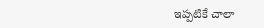ఇప్పటికే చాలా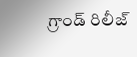గ్రాండ్ రిలీజ్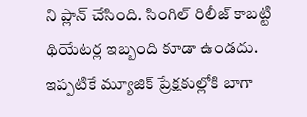ని ప్లాన్ చేసింది. సింగిల్ రిలీజ్ కాబట్టి థియేటర్ల ఇబ్బంది కూడా ఉండదు. ఇప్పటికే మ్యూజిక్ ప్రేక్షకుల్లోకి బాగా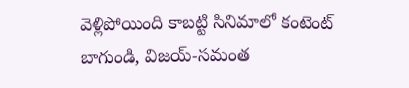వెళ్లిపోయింది కాబట్టి సినిమాలో కంటెంట్ బాగుండి, విజయ్-సమంత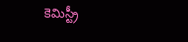కెమిస్ట్రీ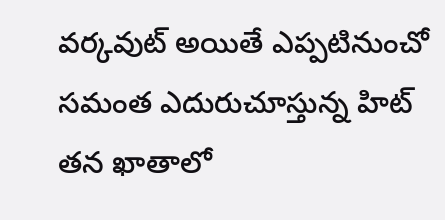వర్కవుట్ అయితే ఎప్పటినుంచో సమంత ఎదురుచూస్తున్న హిట్ తన ఖాతాలో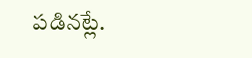పడినట్లే.